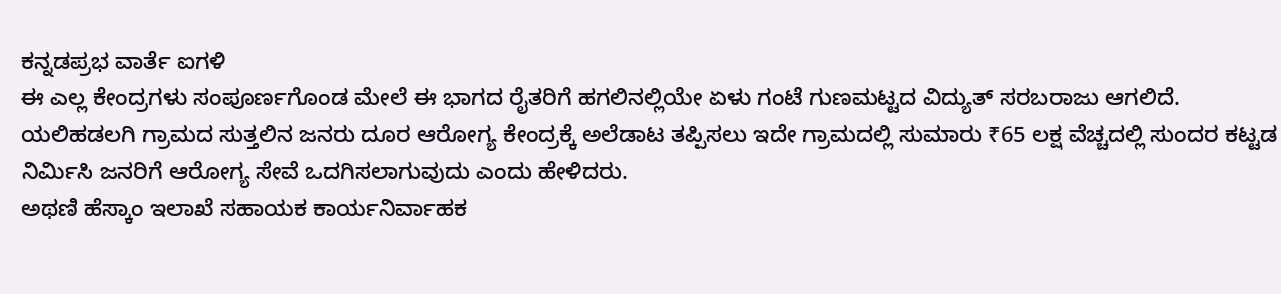ಕನ್ನಡಪ್ರಭ ವಾರ್ತೆ ಐಗಳಿ
ಈ ಎಲ್ಲ ಕೇಂದ್ರಗಳು ಸಂಪೂರ್ಣಗೊಂಡ ಮೇಲೆ ಈ ಭಾಗದ ರೈತರಿಗೆ ಹಗಲಿನಲ್ಲಿಯೇ ಏಳು ಗಂಟೆ ಗುಣಮಟ್ಟದ ವಿದ್ಯುತ್ ಸರಬರಾಜು ಆಗಲಿದೆ. ಯಲಿಹಡಲಗಿ ಗ್ರಾಮದ ಸುತ್ತಲಿನ ಜನರು ದೂರ ಆರೋಗ್ಯ ಕೇಂದ್ರಕ್ಕೆ ಅಲೆಡಾಟ ತಪ್ಪಿಸಲು ಇದೇ ಗ್ರಾಮದಲ್ಲಿ ಸುಮಾರು ₹65 ಲಕ್ಷ ವೆಚ್ಚದಲ್ಲಿ ಸುಂದರ ಕಟ್ಟಡ ನಿರ್ಮಿಸಿ ಜನರಿಗೆ ಆರೋಗ್ಯ ಸೇವೆ ಒದಗಿಸಲಾಗುವುದು ಎಂದು ಹೇಳಿದರು.
ಅಥಣಿ ಹೆಸ್ಕಾಂ ಇಲಾಖೆ ಸಹಾಯಕ ಕಾರ್ಯನಿರ್ವಾಹಕ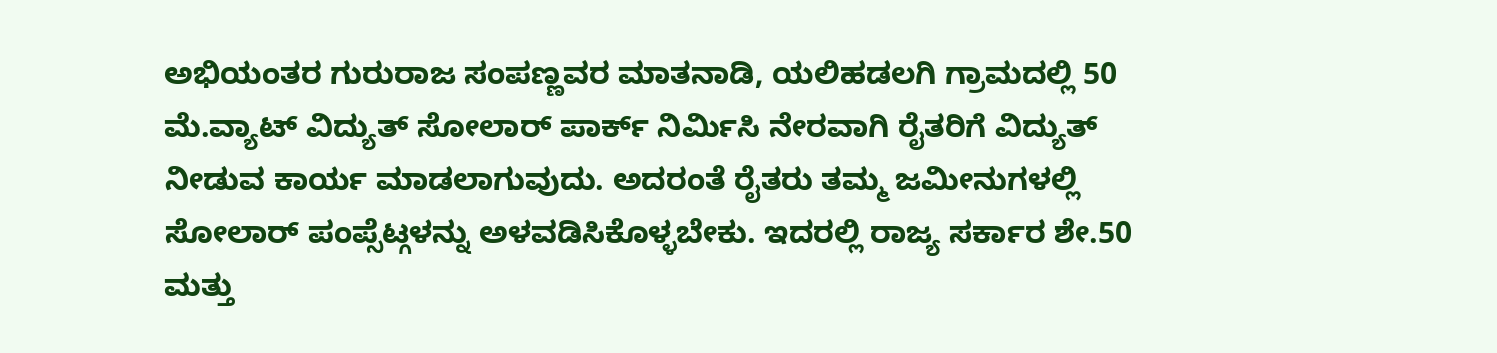ಅಭಿಯಂತರ ಗುರುರಾಜ ಸಂಪಣ್ಣವರ ಮಾತನಾಡಿ, ಯಲಿಹಡಲಗಿ ಗ್ರಾಮದಲ್ಲಿ 50 ಮೆ.ವ್ಯಾಟ್ ವಿದ್ಯುತ್ ಸೋಲಾರ್ ಪಾರ್ಕ್ ನಿರ್ಮಿಸಿ ನೇರವಾಗಿ ರೈತರಿಗೆ ವಿದ್ಯುತ್ ನೀಡುವ ಕಾರ್ಯ ಮಾಡಲಾಗುವುದು. ಅದರಂತೆ ರೈತರು ತಮ್ಮ ಜಮೀನುಗಳಲ್ಲಿ ಸೋಲಾರ್ ಪಂಪ್ಸೆಟ್ಗಳನ್ನು ಅಳವಡಿಸಿಕೊಳ್ಳಬೇಕು. ಇದರಲ್ಲಿ ರಾಜ್ಯ ಸರ್ಕಾರ ಶೇ.50 ಮತ್ತು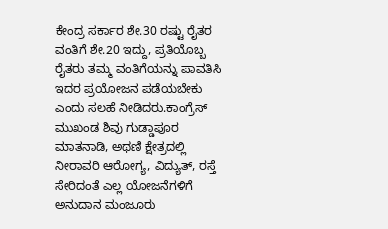ಕೇಂದ್ರ ಸರ್ಕಾರ ಶೇ.30 ರಷ್ಟು ರೈತರ ವಂತಿಗೆ ಶೇ.20 ಇದ್ದು, ಪ್ರತಿಯೊಬ್ಬ ರೈತರು ತಮ್ಮ ವಂತಿಗೆಯನ್ನು ಪಾವತಿಸಿ ಇದರ ಪ್ರಯೋಜನ ಪಡೆಯಬೇಕು ಎಂದು ಸಲಹೆ ನೀಡಿದರು.ಕಾಂಗ್ರೆಸ್ ಮುಖಂಡ ಶಿವು ಗುಡ್ಡಾಪೂರ ಮಾತನಾಡಿ, ಅಥಣಿ ಕ್ಷೇತ್ರದಲ್ಲಿ ನೀರಾವರಿ ಆರೋಗ್ಯ, ವಿದ್ಯುತ್, ರಸ್ತೆ ಸೇರಿದಂತೆ ಎಲ್ಲ ಯೋಜನೆಗಳಿಗೆ ಅನುದಾನ ಮಂಜೂರು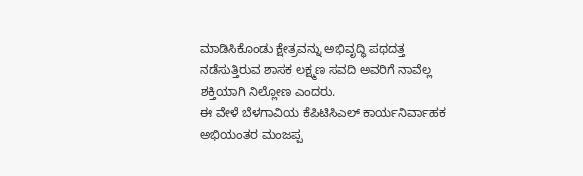ಮಾಡಿಸಿಕೊಂಡು ಕ್ಷೇತ್ರವನ್ನು ಅಭಿವೃದ್ಧಿ ಪಥದತ್ತ ನಡೆಸುತ್ತಿರುವ ಶಾಸಕ ಲಕ್ಷ್ಮಣ ಸವದಿ ಅವರಿಗೆ ನಾವೆಲ್ಲ ಶಕ್ತಿಯಾಗಿ ನಿಲ್ಲೋಣ ಎಂದರು.
ಈ ವೇಳೆ ಬೆಳಗಾವಿಯ ಕೆಪಿಟಿಸಿಎಲ್ ಕಾರ್ಯನಿರ್ವಾಹಕ ಅಭಿಯಂತರ ಮಂಜಪ್ಪ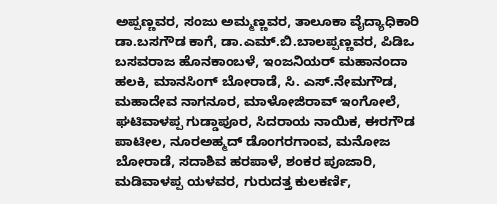ಅಪ್ಪಣ್ಣವರ, ಸಂಜು ಅಮ್ಮಣ್ಣವರ, ತಾಲೂಕಾ ವೈದ್ಯಾಧಿಕಾರಿ ಡಾ.ಬಸಗೌಡ ಕಾಗೆ, ಡಾ.ಎಮ್.ಬಿ.ಬಾಲಪ್ಪಣ್ಣವರ, ಪಿಡಿಒ ಬಸವರಾಜ ಹೊನಕಾಂಬಳೆ, ಇಂಜನಿಯರ್ ಮಹಾನಂದಾ ಹಲಕಿ, ಮಾನಸಿಂಗ್ ಬೋರಾಡೆ, ಸಿ. ಎಸ್.ನೇಮಗೌಡ, ಮಹಾದೇವ ನಾಗನೂರ, ಮಾಳೋಜಿರಾವ್ ಇಂಗೋಲೆ, ಘಟಿವಾಳಪ್ಪ ಗುಡ್ಡಾಪೂರ, ಸಿದರಾಯ ನಾಯಿಕ, ಈರಗೌಡ ಪಾಟೀಲ, ನೂರಅಹ್ಮದ್ ಡೊಂಗರಗಾಂವ, ಮನೋಜ ಬೋರಾಡೆ, ಸದಾಶಿವ ಹರಪಾಳೆ, ಶಂಕರ ಪೂಜಾರಿ, ಮಡಿವಾಳಪ್ಪ ಯಳವರ, ಗುರುದತ್ತ ಕುಲಕರ್ಣಿ,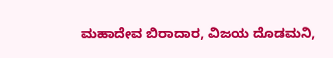ಮಹಾದೇವ ಬಿರಾದಾರ, ವಿಜಯ ದೊಡಮನಿ,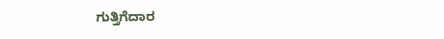ಗುತ್ತಿಗೆದಾರ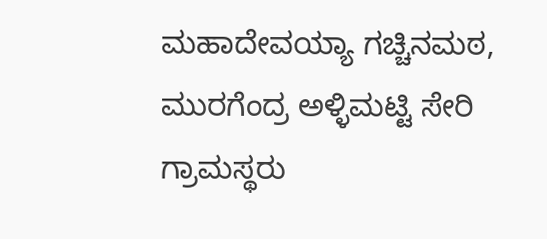ಮಹಾದೇವಯ್ಯಾ ಗಚ್ಚಿನಮಠ, ಮುರಗೆಂದ್ರ ಅಳ್ಳಿಮಟ್ಟಿ ಸೇರಿ ಗ್ರಾಮಸ್ಥರು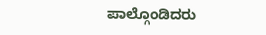ಪಾಲ್ಗೊಂಡಿದರು